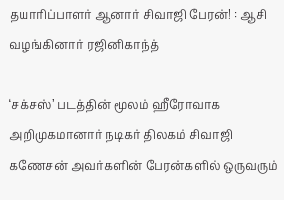தயாரிப்பாளர் ஆனார் சிவாஜி பேரன்! : ஆசி வழங்கினார் ரஜினிகாந்த்

‘சக்சஸ்’ படத்தின் மூலம் ஹீரோவாக அறிமுகமானார் நடிகர் திலகம் சிவாஜி கணேசன் அவர்களின் பேரன்களில் ஒருவரும்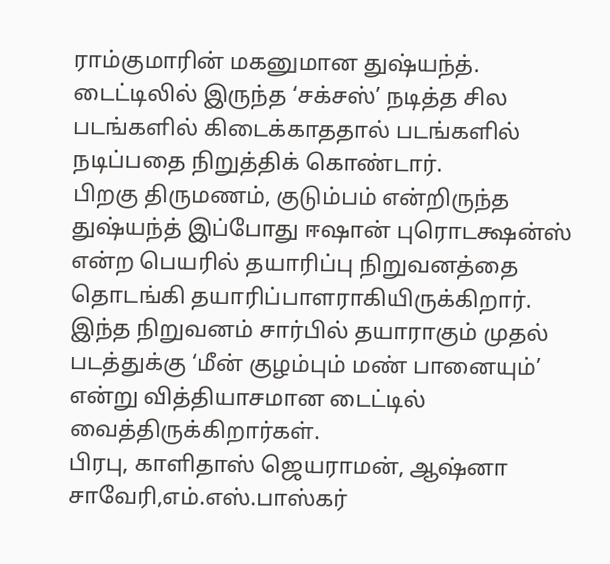ராம்குமாரின் மகனுமான துஷ்யந்த்.
டைட்டிலில் இருந்த ‘சக்சஸ்’ நடித்த சில படங்களில் கிடைக்காததால் படங்களில் நடிப்பதை நிறுத்திக் கொண்டார்.
பிறகு திருமணம், குடும்பம் என்றிருந்த துஷ்யந்த் இப்போது ஈஷான் புரொடக்ஷன்ஸ் என்ற பெயரில் தயாரிப்பு நிறுவனத்தை தொடங்கி தயாரிப்பாளராகியிருக்கிறார்.
இந்த நிறுவனம் சார்பில் தயாராகும் முதல் படத்துக்கு ‘மீன் குழம்பும் மண் பானையும்’ என்று வித்தியாசமான டைட்டில் வைத்திருக்கிறார்கள்.
பிரபு, காளிதாஸ் ஜெயராமன், ஆஷ்னா சாவேரி,எம்.எஸ்.பாஸ்கர்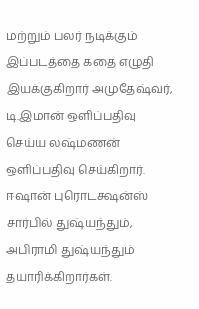மற்றும் பலர் நடிக்கும் இப்படத்தை கதை எழுதி இயக்குகிறார் அமுதேஷ்வர், டி.இமான் ஒளிப்பதிவு செய்ய லஷ்மணன் ஒளிப்பதிவு செய்கிறார். ஈஷான் புரொடக்ஷன்ஸ் சார்பில் துஷ்யந்தும், அபிராமி துஷ்யந்தும் தயாரிக்கிறார்கள்.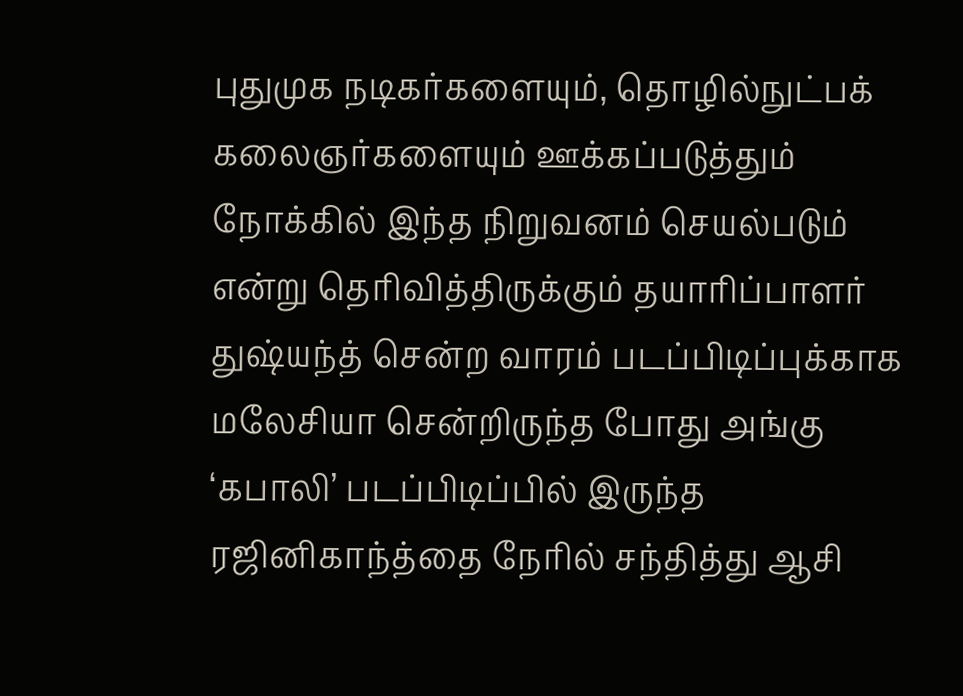புதுமுக நடிகர்களையும், தொழில்நுட்பக் கலைஞர்களையும் ஊக்கப்படுத்தும் நோக்கில் இந்த நிறுவனம் செயல்படும் என்று தெரிவித்திருக்கும் தயாரிப்பாளர் துஷ்யந்த் சென்ற வாரம் படப்பிடிப்புக்காக மலேசியா சென்றிருந்த போது அங்கு ‘கபாலி’ படப்பிடிப்பில் இருந்த ரஜினிகாந்த்தை நேரில் சந்தித்து ஆசி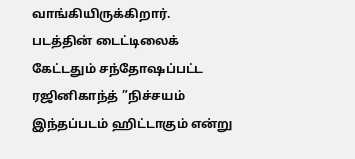வாங்கியிருக்கிறார்.
படத்தின் டைட்டிலைக் கேட்டதும் சந்தோஷப்பட்ட ரஜினிகாந்த் ”நிச்சயம் இந்தப்படம் ஹிட்டாகும் என்று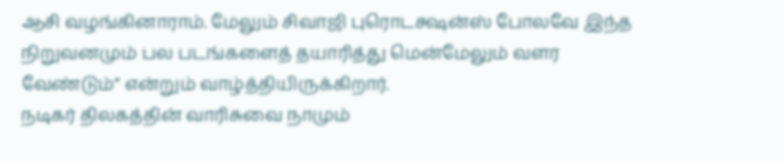ஆசி வழங்கினாராம். மேலும் சிவாஜி புரொடக்ஷன்ஸ் போலவே இந்த நிறுவனமும் பல படங்களைத் தயாரித்து மென்மேலும் வளர வேண்டும்” என்றும் வாழ்த்தியிருக்கிறார்.
நடிகர் திலகத்தின் வாரிசுவை நாமும்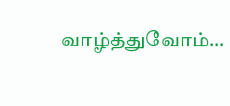வாழ்த்துவோம்…